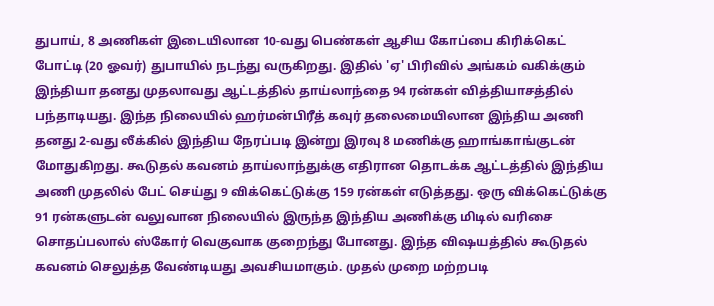துபாய், 8 அணிகள் இடையிலான 10-வது பெண்கள் ஆசிய கோப்பை கிரிக்கெட் போட்டி (20 ஓவர்) துபாயில் நடந்து வருகிறது. இதில் 'ஏ' பிரிவில் அங்கம் வகிக்கும் இந்தியா தனது முதலாவது ஆட்டத்தில் தாய்லாந்தை 94 ரன்கள் வித்தியாசத்தில் பந்தாடியது. இந்த நிலையில் ஹர்மன்பிரீத் கவுர் தலைமையிலான இந்திய அணி தனது 2-வது லீக்கில் இந்திய நேரப்படி இன்று இரவு 8 மணிக்கு ஹாங்காங்குடன் மோதுகிறது. கூடுதல் கவனம் தாய்லாந்துக்கு எதிரான தொடக்க ஆட்டத்தில் இந்திய அணி முதலில் பேட் செய்து 9 விக்கெட்டுக்கு 159 ரன்கள் எடுத்தது. ஒரு விக்கெட்டுக்கு 91 ரன்களுடன் வலுவான நிலையில் இருந்த இந்திய அணிக்கு மிடில் வரிசை சொதப்பலால் ஸ்கோர் வெகுவாக குறைந்து போனது. இந்த விஷயத்தில் கூடுதல் கவனம் செலுத்த வேண்டியது அவசியமாகும். முதல் முறை மற்றபடி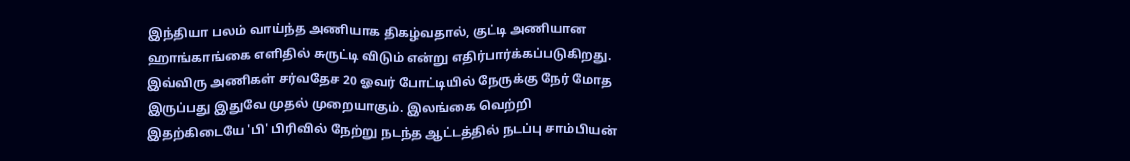இந்தியா பலம் வாய்ந்த அணியாக திகழ்வதால், குட்டி அணியான ஹாங்காங்கை எளிதில் சுருட்டி விடும் என்று எதிர்பார்க்கப்படுகிறது. இவ்விரு அணிகள் சர்வதேச 20 ஓவர் போட்டியில் நேருக்கு நேர் மோத இருப்பது இதுவே முதல் முறையாகும். இலங்கை வெற்றி இதற்கிடையே 'பி' பிரிவில் நேற்று நடந்த ஆட்டத்தில் நடப்பு சாம்பியன்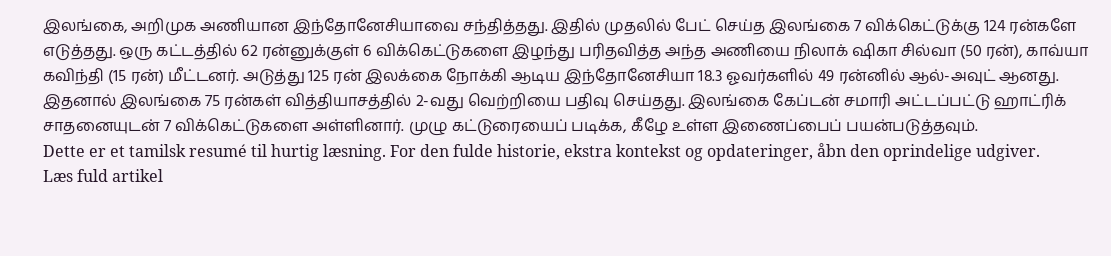இலங்கை, அறிமுக அணியான இந்தோனேசியாவை சந்தித்தது. இதில் முதலில் பேட் செய்த இலங்கை 7 விக்கெட்டுக்கு 124 ரன்களே எடுத்தது. ஒரு கட்டத்தில் 62 ரன்னுக்குள் 6 விக்கெட்டுகளை இழந்து பரிதவித்த அந்த அணியை நிலாக் ஷிகா சில்வா (50 ரன்), காவ்யா கவிந்தி (15 ரன்) மீட்டனர். அடுத்து 125 ரன் இலக்கை நோக்கி ஆடிய இந்தோனேசியா 18.3 ஓவர்களில் 49 ரன்னில் ஆல்-அவுட் ஆனது. இதனால் இலங்கை 75 ரன்கள் வித்தியாசத்தில் 2-வது வெற்றியை பதிவு செய்தது. இலங்கை கேப்டன் சமாரி அட்டப்பட்டு ஹாட்ரிக் சாதனையுடன் 7 விக்கெட்டுகளை அள்ளினார். முழு கட்டுரையைப் படிக்க, கீழே உள்ள இணைப்பைப் பயன்படுத்தவும்.
Dette er et tamilsk resumé til hurtig læsning. For den fulde historie, ekstra kontekst og opdateringer, åbn den oprindelige udgiver.
Læs fuld artikel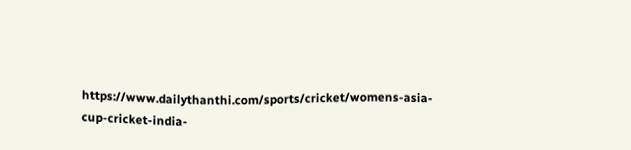https://www.dailythanthi.com/sports/cricket/womens-asia-cup-cricket-india-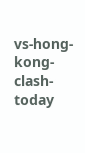vs-hong-kong-clash-today